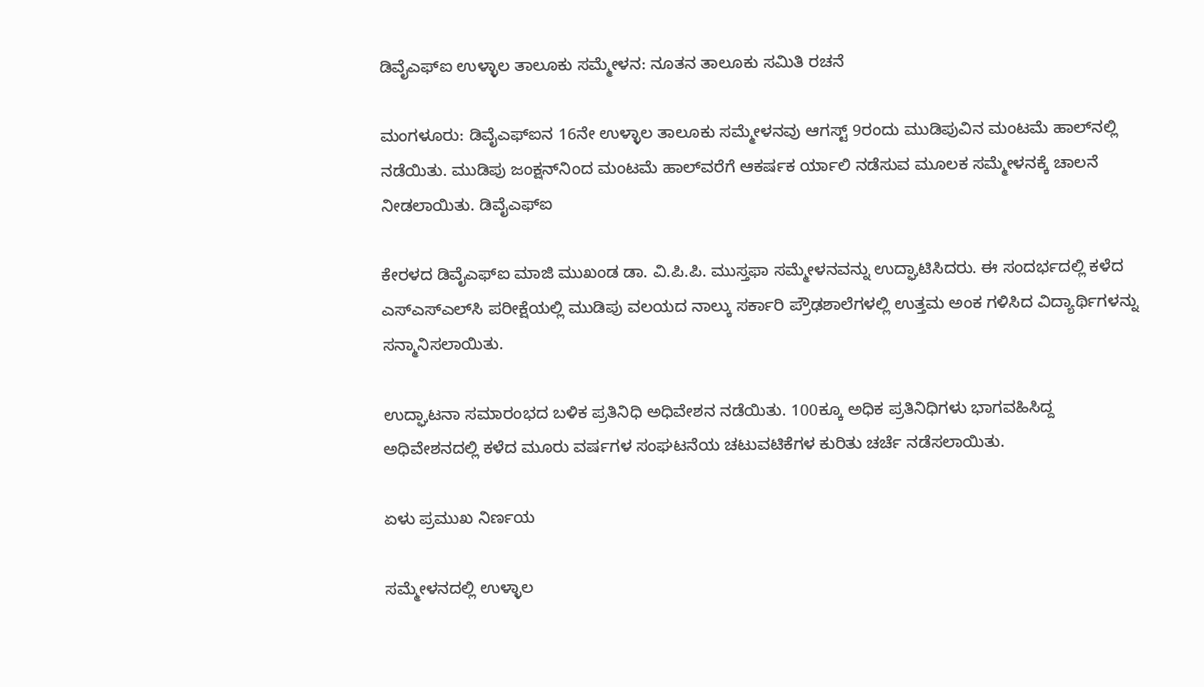ಡಿವೈಎಫ್‌ಐ ಉಳ್ಳಾಲ ತಾಲೂಕು ಸಮ್ಮೇಳನ: ನೂತನ ತಾಲೂಕು ಸಮಿತಿ ರಚನೆ

ಮಂಗಳೂರು: ಡಿವೈಎಫ್‌ಐನ 16ನೇ ಉಳ್ಳಾಲ ತಾಲೂಕು ಸಮ್ಮೇಳನವು ಆಗಸ್ಟ್ 9ರಂದು ಮುಡಿಪುವಿನ ಮಂಟಮೆ ಹಾಲ್‌ನಲ್ಲಿ ನಡೆಯಿತು. ಮುಡಿಪು ಜಂಕ್ಷನ್‌ನಿಂದ ಮಂಟಮೆ ಹಾಲ್‌ವರೆಗೆ ಆಕರ್ಷಕ ರ್ಯಾಲಿ ನಡೆಸುವ ಮೂಲಕ ಸಮ್ಮೇಳನಕ್ಕೆ ಚಾಲನೆ ನೀಡಲಾಯಿತು. ಡಿವೈಎಫ್‌ಐ

ಕೇರಳದ ಡಿವೈಎಫ್‌ಐ ಮಾಜಿ ಮುಖಂಡ ಡಾ. ವಿ.ಪಿ.ಪಿ. ಮುಸ್ತಫಾ ಸಮ್ಮೇಳನವನ್ನು ಉದ್ಘಾಟಿಸಿದರು. ಈ ಸಂದರ್ಭದಲ್ಲಿ ಕಳೆದ ಎಸ್‌ಎಸ್‌ಎಲ್‌ಸಿ ಪರೀಕ್ಷೆಯಲ್ಲಿ ಮುಡಿಪು ವಲಯದ ನಾಲ್ಕು ಸರ್ಕಾರಿ ಪ್ರೌಢಶಾಲೆಗಳಲ್ಲಿ ಉತ್ತಮ ಅಂಕ ಗಳಿಸಿದ ವಿದ್ಯಾರ್ಥಿಗಳನ್ನು ಸನ್ಮಾನಿಸಲಾಯಿತು.

ಉದ್ಘಾಟನಾ ಸಮಾರಂಭದ ಬಳಿಕ ಪ್ರತಿನಿಧಿ ಅಧಿವೇಶನ ನಡೆಯಿತು. 100ಕ್ಕೂ ಅಧಿಕ ಪ್ರತಿನಿಧಿಗಳು ಭಾಗವಹಿಸಿದ್ದ ಅಧಿವೇಶನದಲ್ಲಿ ಕಳೆದ ಮೂರು ವರ್ಷಗಳ ಸಂಘಟನೆಯ ಚಟುವಟಿಕೆಗಳ ಕುರಿತು ಚರ್ಚೆ ನಡೆಸಲಾಯಿತು.

ಏಳು ಪ್ರಮುಖ ನಿರ್ಣಯ

ಸಮ್ಮೇಳನದಲ್ಲಿ ಉಳ್ಳಾಲ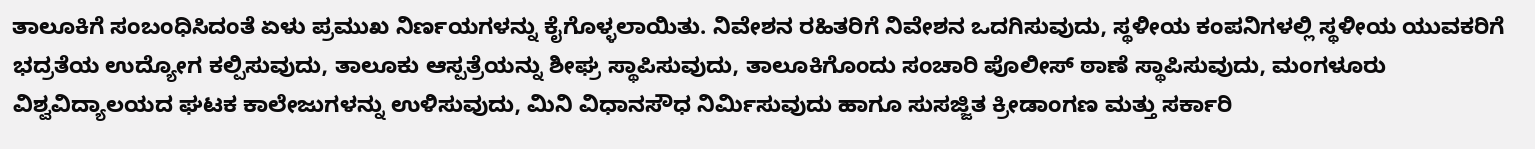ತಾಲೂಕಿಗೆ ಸಂಬಂಧಿಸಿದಂತೆ ಏಳು ಪ್ರಮುಖ ನಿರ್ಣಯಗಳನ್ನು ಕೈಗೊಳ್ಳಲಾಯಿತು. ನಿವೇಶನ ರಹಿತರಿಗೆ ನಿವೇಶನ ಒದಗಿಸುವುದು, ಸ್ಥಳೀಯ ಕಂಪನಿಗಳಲ್ಲಿ ಸ್ಥಳೀಯ ಯುವಕರಿಗೆ ಭದ್ರತೆಯ ಉದ್ಯೋಗ ಕಲ್ಪಿಸುವುದು, ತಾಲೂಕು ಆಸ್ಪತ್ರೆಯನ್ನು ಶೀಘ್ರ ಸ್ಥಾಪಿಸುವುದು, ತಾಲೂಕಿಗೊಂದು ಸಂಚಾರಿ ಪೊಲೀಸ್ ಠಾಣೆ ಸ್ಥಾಪಿಸುವುದು, ಮಂಗಳೂರು ವಿಶ್ವವಿದ್ಯಾಲಯದ ಘಟಕ ಕಾಲೇಜುಗಳನ್ನು ಉಳಿಸುವುದು, ಮಿನಿ ವಿಧಾನಸೌಧ ನಿರ್ಮಿಸುವುದು ಹಾಗೂ ಸುಸಜ್ಜಿತ ಕ್ರೀಡಾಂಗಣ ಮತ್ತು ಸರ್ಕಾರಿ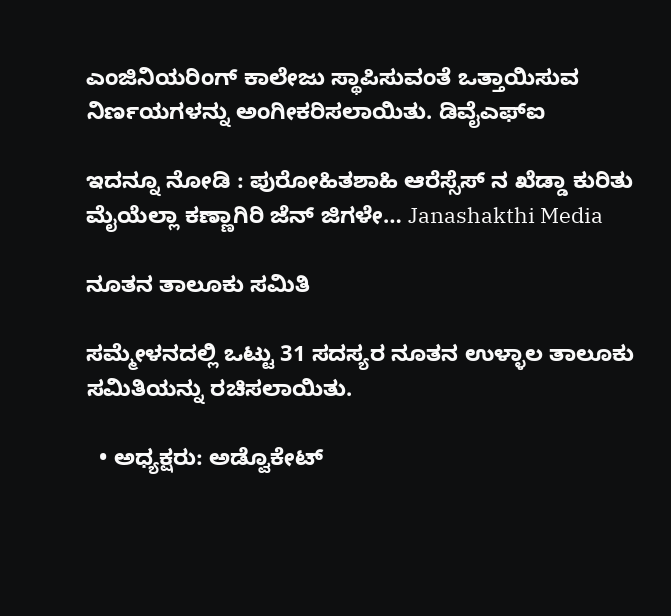ಎಂಜಿನಿಯರಿಂಗ್ ಕಾಲೇಜು ಸ್ಥಾಪಿಸುವಂತೆ ಒತ್ತಾಯಿಸುವ ನಿರ್ಣಯಗಳನ್ನು ಅಂಗೀಕರಿಸಲಾಯಿತು. ಡಿವೈಎಫ್‌ಐ

ಇದನ್ನೂ ನೋಡಿ : ಪುರೋಹಿತಶಾಹಿ ಆರೆಸ್ಸೆಸ್ ನ ಖೆಡ್ಡಾ ಕುರಿತು ಮೈಯೆಲ್ಲಾ ಕಣ್ಣಾಗಿರಿ ಜೆನ್ ಜಿಗಳೇ… Janashakthi Media

ನೂತನ ತಾಲೂಕು ಸಮಿತಿ

ಸಮ್ಮೇಳನದಲ್ಲಿ ಒಟ್ಟು 31 ಸದಸ್ಯರ ನೂತನ ಉಳ್ಳಾಲ ತಾಲೂಕು ಸಮಿತಿಯನ್ನು ರಚಿಸಲಾಯಿತು.

  • ಅಧ್ಯಕ್ಷರು: ಅಡ್ವೊಕೇಟ್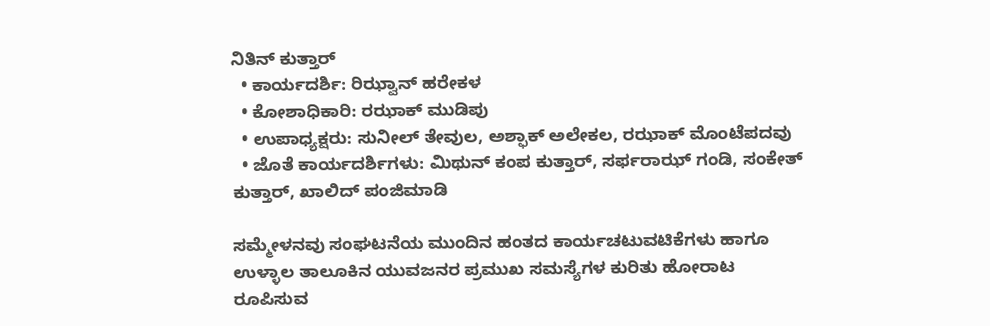ನಿತಿನ್ ಕುತ್ತಾರ್
  • ಕಾರ್ಯದರ್ಶಿ: ರಿಝ್ವಾನ್ ಹರೇಕಳ
  • ಕೋಶಾಧಿಕಾರಿ: ರಝಾಕ್ ಮುಡಿಪು
  • ಉಪಾಧ್ಯಕ್ಷರು: ಸುನೀಲ್ ತೇವುಲ, ಅಶ್ಫಾಕ್ ಅಲೇಕಲ, ರಝಾಕ್ ಮೊಂಟೆಪದವು
  • ಜೊತೆ ಕಾರ್ಯದರ್ಶಿಗಳು: ಮಿಥುನ್ ಕಂಪ ಕುತ್ತಾರ್, ಸರ್ಫರಾಝ್ ಗಂಡಿ, ಸಂಕೇತ್ ಕುತ್ತಾರ್, ಖಾಲಿದ್ ಪಂಜಿಮಾಡಿ

ಸಮ್ಮೇಳನವು ಸಂಘಟನೆಯ ಮುಂದಿನ ಹಂತದ ಕಾರ್ಯಚಟುವಟಿಕೆಗಳು ಹಾಗೂ ಉಳ್ಳಾಲ ತಾಲೂಕಿನ ಯುವಜನರ ಪ್ರಮುಖ ಸಮಸ್ಯೆಗಳ ಕುರಿತು ಹೋರಾಟ ರೂಪಿಸುವ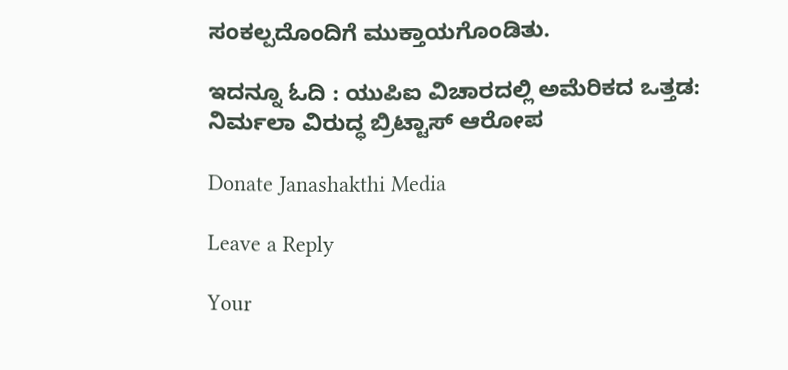ಸಂಕಲ್ಪದೊಂದಿಗೆ ಮುಕ್ತಾಯಗೊಂಡಿತು.

ಇದನ್ನೂ ಓದಿ : ಯುಪಿಐ ವಿಚಾರದಲ್ಲಿ ಅಮೆರಿಕದ ಒತ್ತಡ: ನಿರ್ಮಲಾ ವಿರುದ್ಧ ಬ್ರಿಟ್ಟಾಸ್ ಆರೋಪ

Donate Janashakthi Media

Leave a Reply

Your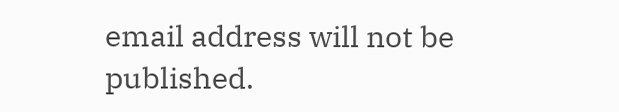email address will not be published.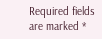Required fields are marked *